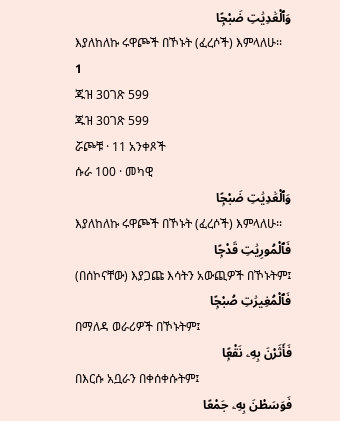وَٱلْعَٰدِيَٰتِ ضَبْحًۭا
እያለከለኩ ሩዋጮች በኾኑት (ፈረሶች) እምላለሁ፡፡
1
ጁዝ 30ገጽ 599
ጁዝ 30ገጽ 599
ሯጮቹ · 11 አንቀጾች
ሱራ 100 · መካዊ
وَٱلْعَٰدِيَٰتِ ضَبْحًۭا
እያለከለኩ ሩዋጮች በኾኑት (ፈረሶች) እምላለሁ፡፡
فَٱلْمُورِيَٰتِ قَدْحًۭا
(በሰኮናቸው) እያጋጩ እሳትን አውጪዎች በኾኑትም፤
فَٱلْمُغِيرَٰتِ صُبْحًۭا
በማለዳ ወራሪዎች በኾኑትም፤
فَأَثَرْنَ بِهِۦ نَقْعًۭا
በእርሱ አቧራን በቀሰቀሱትም፤
فَوَسَطْنَ بِهِۦ جَمْعًا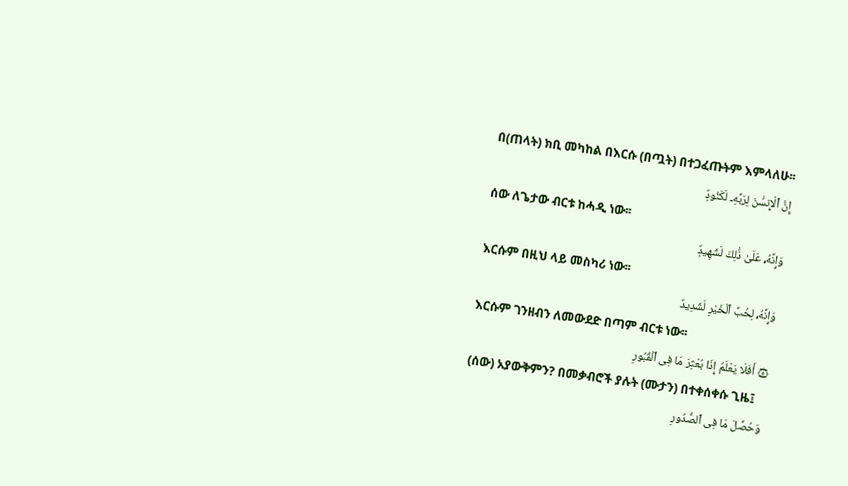በ(ጠላት) ክቢ መካከል በእርሱ (በጧት) በተጋፈጡትም እምላለሁ፡፡
إِنَّ ٱلْإِنسَٰنَ لِرَبِّهِۦ لَكَنُودٌۭ
ሰው ለጌታው ብርቱ ከሓዲ ነው፡፡
وَإِنَّهُۥ عَلَىٰ ذَٰلِكَ لَشَهِيدٌۭ
እርሱም በዚህ ላይ መስካሪ ነው፡፡
وَإِنَّهُۥ لِحُبِّ ٱلْخَيْرِ لَشَدِيدٌ
እርሱም ገንዘብን ለመውደድ በጣም ብርቱ ነው፡፡
۞ أَفَلَا يَعْلَمُ إِذَا بُعْثِرَ مَا فِى ٱلْقُبُورِ
(ሰው) አያውቅምን? በመቃብሮች ያሉት (ሙታን) በተቀሰቀሱ ጊዜ፤
وَحُصِّلَ مَا فِى ٱلصُّدُورِ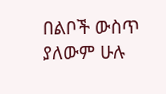በልቦች ውስጥ ያለውም ሁሉ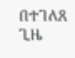በተገለጸ ጊዜ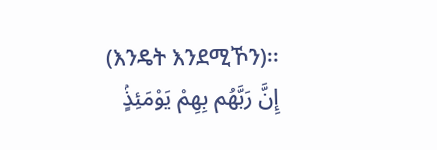(እንዴት እንደሚኾን)፡፡
إِنَّ رَبَّهُم بِهِمْ يَوْمَئِذٍۢ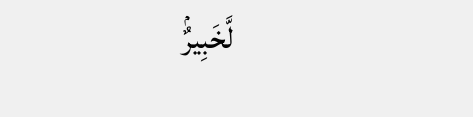لَّخَبِيرٌۢ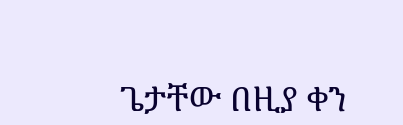ጌታቸው በዚያ ቀን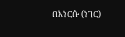በእነርሱ (ነገር)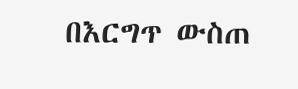በእርግጥ ውስጠ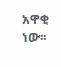አዋቂ ነው፡፡